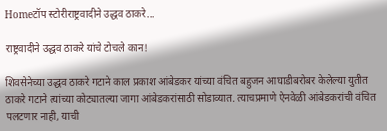Homeटॉप स्टोरीराष्ट्रवादीने उद्धव ठाकरे...

राष्ट्रवादीने उद्धव ठाकरे यांचे टोचले कान!

शिवसेनेच्या उद्धव ठाकरे गटाने काल प्रकाश आंबेडकर यांच्या वंचित बहुजन आघाडीबरोबर केलेल्या युतीत ठाकरे गटाने त्यांच्या कोट्यातल्या जागा आंबेडकरांसाठी सोडाव्यात. त्याचप्रमाणे ऐनवेळी आंबेडकरांची वंचित पलटणार नाही, याची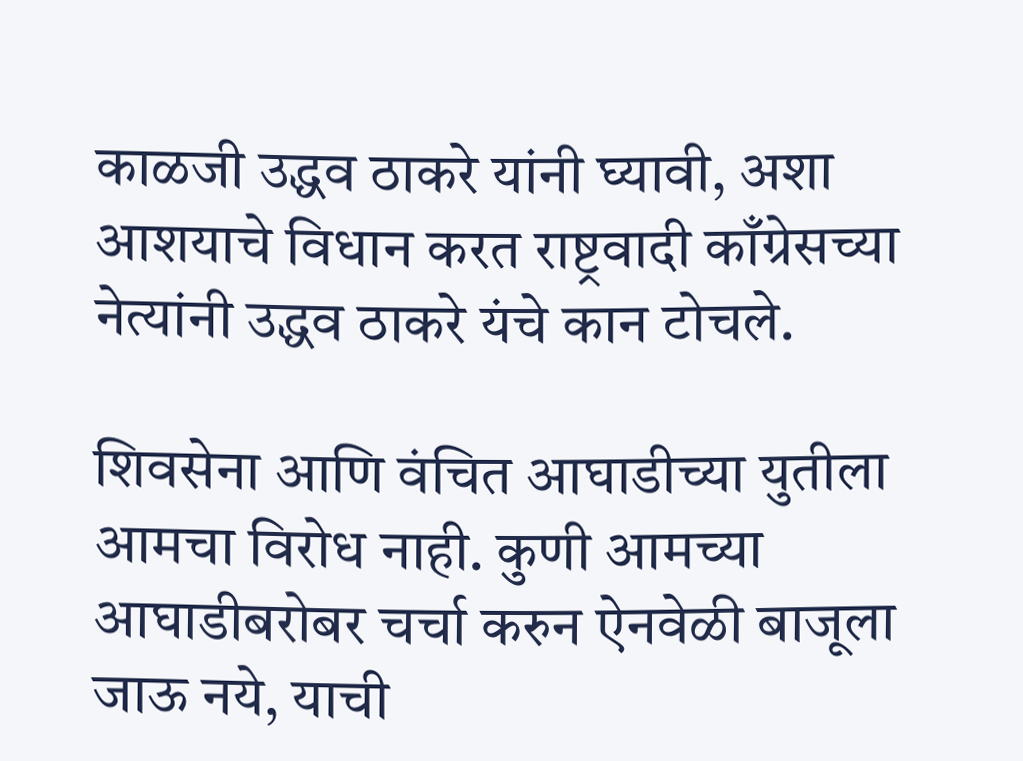काळजी उद्धव ठाकरे यांनी घ्यावी, अशा आशयाचे विधान करत राष्ट्रवादी काँग्रेसच्या नेत्यांनी उद्धव ठाकरे यंचे कान टोचले.

शिवसेना आणि वंचित आघाडीच्या युतीला आमचा विरोध नाही. कुणी आमच्या आघाडीबरोबर चर्चा करुन ऐनवेळी बाजूला जाऊ नये, याची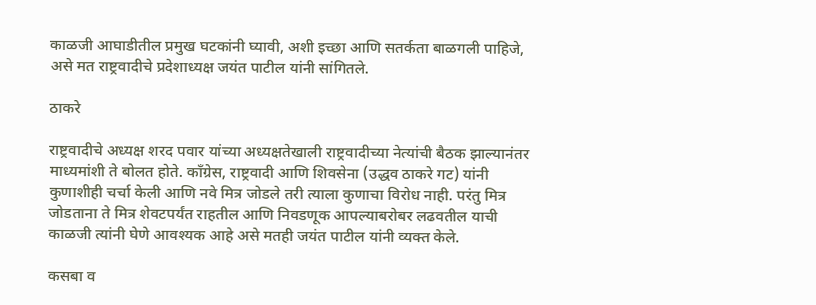काळजी आघाडीतील प्रमुख घटकांनी घ्यावी, अशी इच्छा आणि सतर्कता बाळगली पाहिजे, असे मत राष्ट्रवादीचे प्रदेशाध्यक्ष जयंत पाटील यांनी सांगितले.

ठाकरे

राष्ट्रवादीचे अध्यक्ष शरद पवार यांच्या अध्यक्षतेखाली राष्ट्रवादीच्या नेत्यांची बैठक झाल्यानंतर माध्यमांशी ते बोलत होते. काँग्रेस, राष्ट्रवादी आणि शिवसेना (उद्धव ठाकरे गट) यांनी कुणाशीही चर्चा केली आणि नवे मित्र जोडले तरी त्याला कुणाचा विरोध नाही. परंतु मित्र जोडताना ते मित्र शेवटपर्यंत राहतील आणि निवडणूक आपल्याबरोबर लढवतील याची काळजी त्यांनी घेणे आवश्यक आहे असे मतही जयंत पाटील यांनी व्यक्त केले.

कसबा व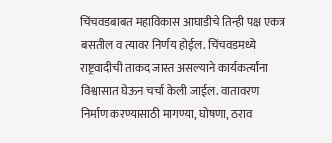चिंचवडबाबत महाविकास आघाडीचे तिन्ही पक्ष एकत्र बसतील व त्यावर निर्णय होईल. चिंचवडमध्ये राष्ट्रवादीची ताकद जास्त असल्याने कार्यकर्त्यांना विश्वासात घेऊन चर्चा केली जाईल. वातावरण निर्माण करण्यासाठी मागण्या, घोषणा, ठराव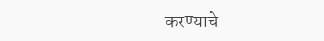करण्याचे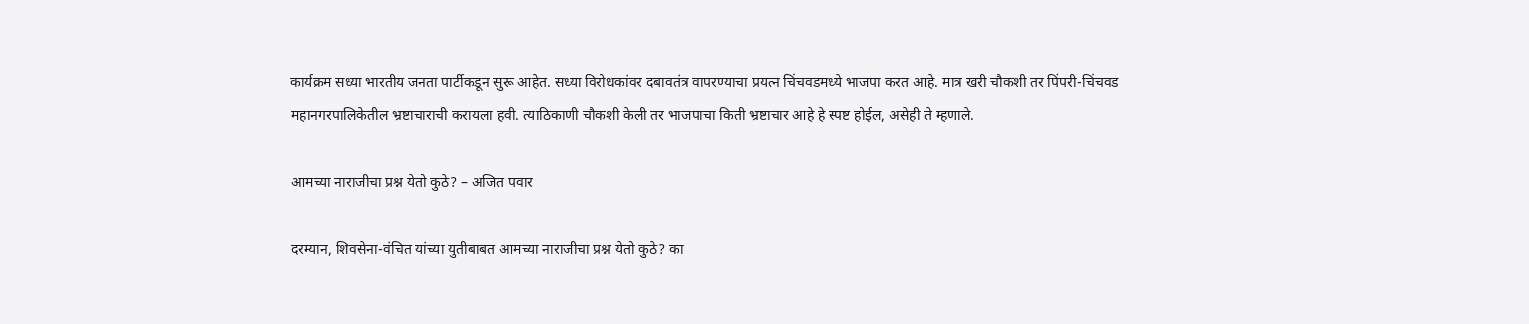कार्यक्रम सध्या भारतीय जनता पार्टीकडून सुरू आहेत. सध्या विरोधकांवर दबावतंत्र वापरण्याचा प्रयत्न चिंचवडमध्ये भाजपा करत आहे. मात्र खरी चौकशी तर पिंपरी-चिंचवड महानगरपालिकेतील भ्रष्टाचाराची करायला हवी. त्याठिकाणी चौकशी केली तर भाजपाचा किती भ्रष्टाचार आहे हे स्पष्ट होईल, असेही ते म्हणाले.

आमच्या नाराजीचा प्रश्न येतो कुठे? – अजित पवार

दरम्यान, शिवसेना-वंचित यांच्या युतीबाबत आमच्या नाराजीचा प्रश्न येतो कुठे? का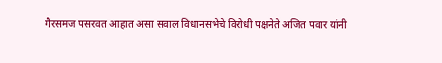गैरसमज पसरवत आहात असा सवाल विधानसभेचे विरोधी पक्षनेते अजित पवार यांनी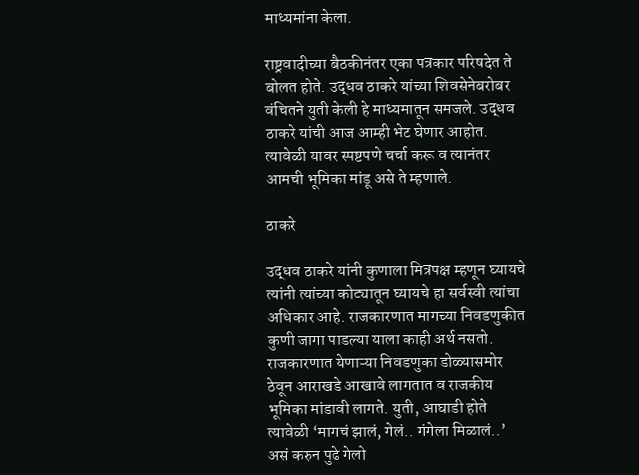माध्यमांना केला.

राष्ट्रवादीच्या बैठकीनंतर एका पत्रकार परिषदेत ते बोलत होते. उद्धव ठाकरे यांच्या शिवसेनेबरोबर वंचितने युती केली हे माध्यमातून समजले. उद्धव ठाकरे यांची आज आम्ही भेट घेणार आहोत. त्यावेळी यावर स्पष्टपणे चर्चा करू व त्यानंतर आमची भूमिका मांडू असे ते म्हणाले.

ठाकरे

उद्धव ठाकरे यांनी कुणाला मित्रपक्ष म्हणून घ्यायचे त्यांनी त्यांच्या कोट्यातून घ्यायचे हा सर्वस्वी त्यांचा अधिकार आहे. राजकारणात मागच्या निवडणुकीत कुणी जागा पाडल्या याला काही अर्थ नसतो. राजकारणात येणाऱ्या निवडणुका डोळ्यासमोर ठेवून आराखडे आखावे लागतात व राजकीय भूमिका मांडावी लागते. युती, आघाडी होते त्यावेळी ‘मागचं झालं, गेलं.. गंगेला मिळालं..’ असं करुन पुढे गेलो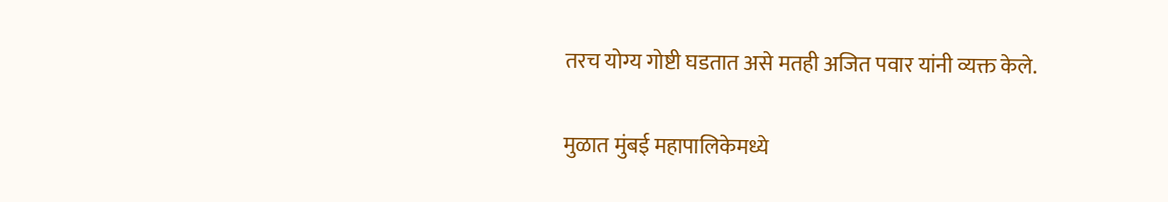तरच योग्य गोष्टी घडतात असे मतही अजित पवार यांनी व्यक्त केले.

मुळात मुंबई महापालिकेमध्ये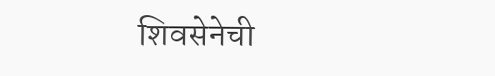शिवसेनेची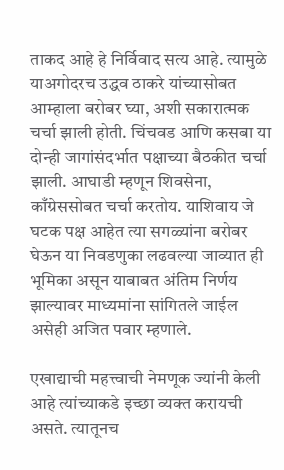ताकद आहे हे निर्विवाद सत्य आहे. त्यामुळे याअगोदरच उद्धव ठाकरे यांच्यासोबत आम्हाला बरोबर घ्या, अशी सकारात्मक चर्चा झाली होती. चिंचवड आणि कसबा या दोन्ही जागांसंदर्भात पक्षाच्या बैठकीत चर्चा झाली. आघाडी म्हणून शिवसेना, काँग्रेससोबत चर्चा करतोय. याशिवाय जे घटक पक्ष आहेत त्या सगळ्यांना बरोबर घेऊन या निवडणुका लढवल्या जाव्यात ही भूमिका असून याबाबत अंतिम निर्णय झाल्यावर माध्यमांना सांगितले जाईल असेही अजित पवार म्हणाले.

एखाद्याची महत्त्वाची नेमणूक ज्यांनी केली आहे त्यांच्याकडे इच्छा व्यक्त करायची असते. त्यातूनच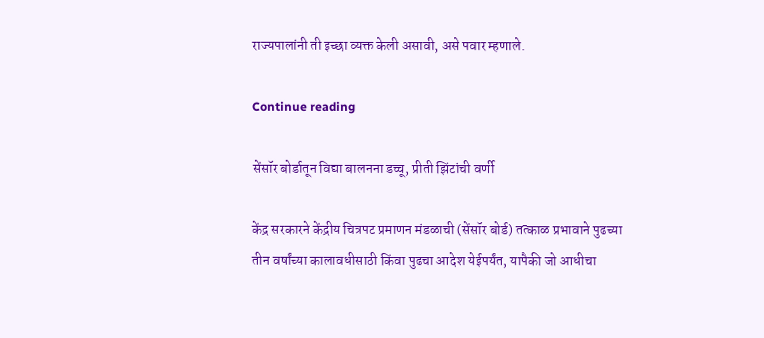राज्यपालांनी ती इच्छा व्यक्त केली असावी, असे पवार म्हणाले.

Continue reading

सेंसॉर बोर्डातून विद्या बालनना डच्चू, प्रीती झिंटांची वर्णी

केंद्र सरकारने केंद्रीय चित्रपट प्रमाणन मंडळाची (सेंसॉर बोर्ड) तत्काळ प्रभावाने पुढच्या तीन वर्षांच्या कालावधीसाठी किंवा पुढचा आदेश येईपर्यंत, यापैकी जो आधीचा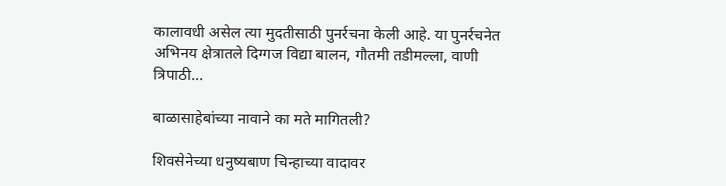कालावधी असेल त्या मुदतीसाठी पुनर्रचना केली आहे. या पुनर्रचनेत अभिनय क्षेत्रातले दिग्गज विद्या बालन, गौतमी तडीमल्ला, वाणी त्रिपाठी...

बाळासाहेबांच्या नावाने का मते मागितली?

शिवसेनेच्या धनुष्यबाण चिन्हाच्या वादावर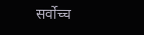सर्वोच्च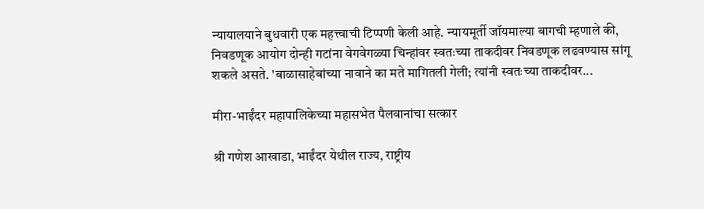न्यायालयाने बुधवारी एक महत्त्वाची टिप्पणी केली आहे. न्यायमूर्ती जॉयमाल्या बागची म्हणाले की, निवडणूक आयोग दोन्ही गटांना वेगवेगळ्या चिन्हांवर स्वतःच्या ताकदीवर निवडणूक लढवण्यास सांगू शकले असते. 'बाळासाहेबांच्या नावाने का मते मागितली गेली; त्यांनी स्वतःच्या ताकदीवर...

मीरा-भाईंदर महापालिकेच्या महासभेत पैलवानांचा सत्कार

श्री गणेश आखाडा, भाईंदर येथील राज्य, राष्ट्रीय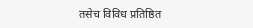तसेच विविध प्रतिष्ठित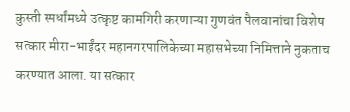कुस्ती स्पर्धांमध्ये उत्कृष्ट कामगिरी करणाऱ्या गुणवंत पैलवानांचा विशेष सत्कार मीरा-भाईंदर महानगरपालिकेच्या महासभेच्या निमित्ताने नुकताच करण्यात आला. या सत्कार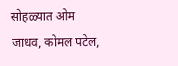सोहळ्यात ओम जाधव, कोमल पटेल,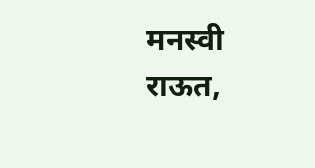मनस्वी राऊत,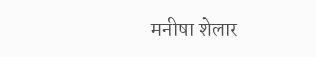मनीषा शेलार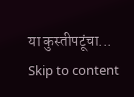या कुस्तीपटूंचा...
Skip to content